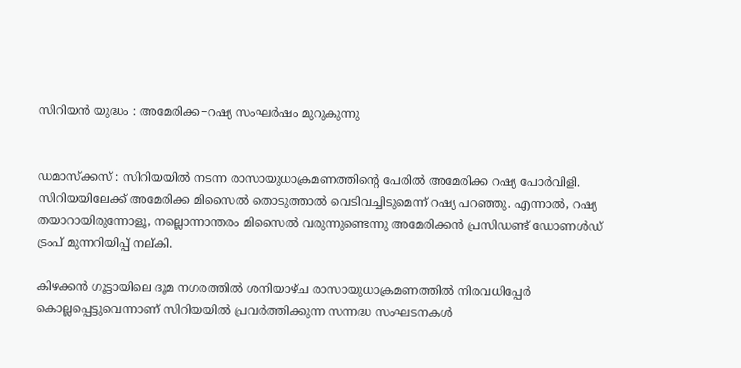സിറിയൻ യുദ്ധം : അമേരിക്ക−റഷ്യ സംഘർഷം മുറുകുന്നു


ഡമാസ്ക്കസ് : സിറിയയിൽ നടന്ന രാസായുധാക്രമണത്തിന്‍റെ പേരിൽ അമേരിക്ക റഷ്യ പോർവിളി. സിറിയയിലേക്ക് അമേരിക്ക മിസൈൽ തൊടുത്താൽ വെടിവച്ചിടുമെന്ന് റഷ്യ പറഞ്ഞു. എന്നാൽ, റഷ്യ തയാറായിരുന്നോളൂ, നല്ലൊന്നാന്തരം മിസൈൽ വരുന്നുണ്ടെന്നു അമേരിക്കൻ പ്രസിഡണ്ട് ഡോണൾഡ് ട്രംപ് മുന്നറിയിപ്പ് നല്കി.

കിഴക്കൻ ഗൂട്ടായിലെ ദൂമ നഗരത്തിൽ ശനിയാഴ്ച രാസായുധാക്രമണത്തിൽ നിരവധിപ്പേർ കൊല്ലപ്പെട്ടുവെന്നാണ് സിറിയയിൽ പ്രവർത്തിക്കുന്ന സന്നദ്ധ സംഘടനകൾ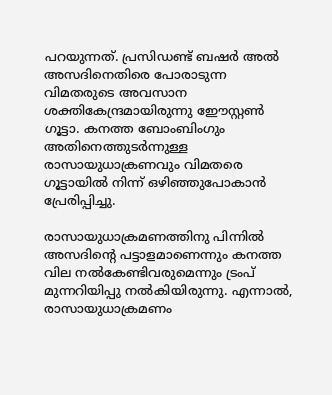പറയുന്നത്. പ്രസിഡണ്ട് ബഷർ അൽ അസദിനെതിരെ പോരാടുന്ന വിമതരുടെ അവസാന ശക്തികേന്ദ്രമായിരുന്നു ഈേസ്റ്റൺ ഗൂട്ടാ. കനത്ത ബോംബിംഗും അതിനെത്തുടർന്നുള്ള രാസായുധാക്രണവും വിമതരെ ഗൂട്ടായിൽ നിന്ന് ഒഴിഞ്ഞുപോകാൻ പ്രേരിപ്പിച്ചു.

രാസായുധാക്രമണത്തിനു പിന്നിൽ അസദിന്‍റെ പട്ടാളമാണെന്നും കനത്ത വില നൽകേണ്ടിവരുമെന്നും ട്രംപ് മുന്നറിയിപ്പു നൽകിയിരുന്നു. എന്നാൽ, രാസായുധാക്രമണം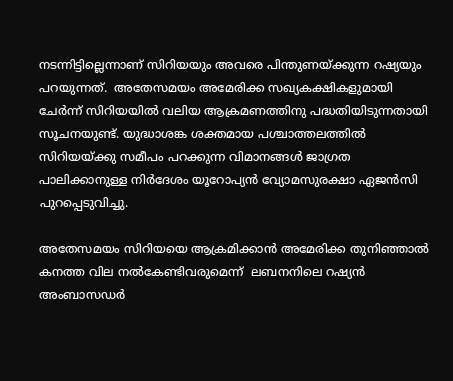നടന്നിട്ടില്ലെന്നാണ് സിറിയയും അവരെ പിന്തുണയ്ക്കുന്ന റഷ്യയും പറയുന്നത്.  അതേസമയം അമേരിക്ക സഖ്യകക്ഷികളുമായി ചേർന്ന് സിറിയയിൽ വലിയ ആക്രമണത്തിനു പദ്ധതിയിടുന്നതായി സൂചനയുണ്ട്. യുദ്ധാശങ്ക ശക്തമായ പശ്ചാത്തലത്തിൽ സിറിയയ്ക്കു സമീപം പറക്കുന്ന വിമാനങ്ങൾ ജാഗ്രത പാലിക്കാനുള്ള നിർദേശം യൂറോപ്യൻ വ്യോമസുരക്ഷാ ഏജൻസി പുറപ്പെടുവിച്ചു.

അതേസമയം സിറിയയെ ആക്രമിക്കാൻ അമേരിക്ക തുനിഞ്ഞാൽ കനത്ത വില നൽകേണ്ടിവരുമെന്ന്  ലബനനിലെ റഷ്യൻ അംബാസഡർ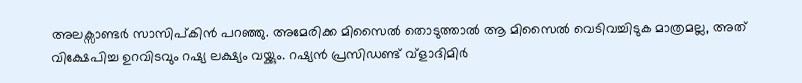അലക്സാണ്ടർ സാസിപ്കിൻ പറഞ്ഞു. അമേരിക്ക മിസൈൽ തൊടുത്താൽ ആ മിസൈൽ വെടിവച്ചിടുക മാത്രമല്ല, അത് വിക്ഷേപിച്ച ഉറവിടവും റഷ്യ ലക്ഷ്യം വയ്ക്കും. റഷ്യൻ പ്രസിഡണ്ട് വ്ളാദിമിർ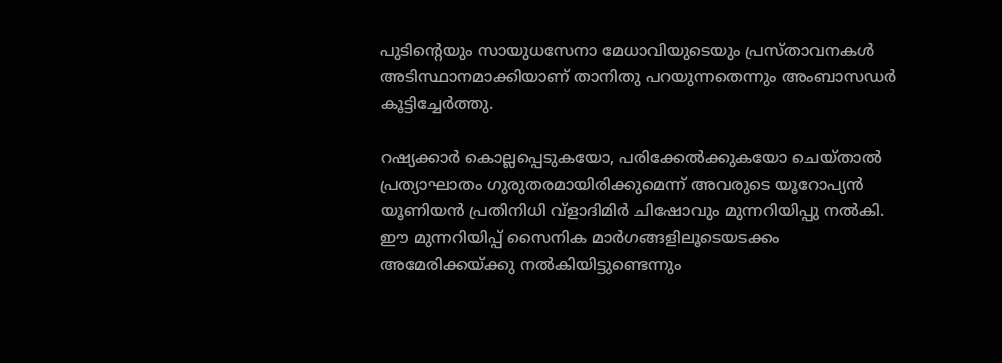പുടിന്‍റെയും സായുധസേനാ മേധാവിയുടെയും പ്രസ്താവനകൾ അടിസ്ഥാനമാക്കിയാണ് താനിതു പറയുന്നതെന്നും അംബാസഡർ കൂട്ടിച്ചേർത്തു.

റഷ്യക്കാർ കൊല്ലപ്പെടുകയോ, പരിക്കേൽക്കുകയോ ചെയ്താൽ പ്രത്യാഘാതം ഗുരുതരമായിരിക്കുമെന്ന് അവരുടെ യൂറോപ്യൻ യൂണിയൻ പ്രതിനിധി വ്ളാദിമിർ ചിഷോവും മുന്നറിയിപ്പു നൽകി. ഈ മുന്നറിയിപ്പ് സൈനിക മാർഗങ്ങളിലൂടെയടക്കം അമേരിക്കയ്ക്കു നൽകിയിട്ടുണ്ടെന്നും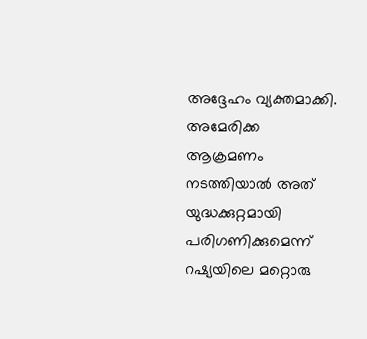അദ്ദേഹം വ്യക്തമാക്കി. അമേരിക്ക ആക്രമണം നടത്തിയാൽ അത് യുദ്ധക്കുറ്റമായി പരിഗണിക്കുമെന്ന് റഷ്യയിലെ മറ്റൊരു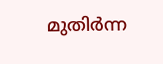മുതിർന്ന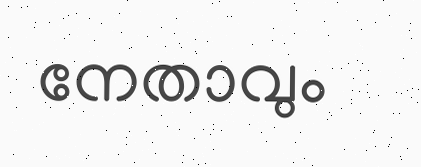നേതാവും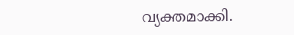വ്യക്തമാക്കി.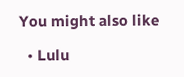You might also like

  • Lulu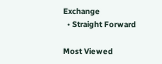Exchange
  • Straight Forward

Most Viewed